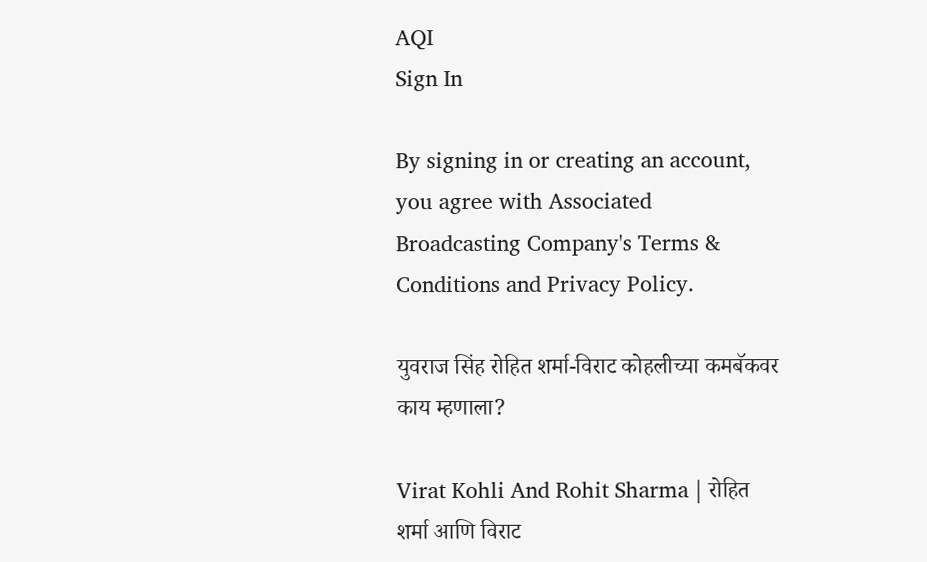AQI
Sign In

By signing in or creating an account, you agree with Associated Broadcasting Company's Terms & Conditions and Privacy Policy.

युवराज सिंह रोहित शर्मा-विराट कोहलीच्या कमबॅकवर काय म्हणाला?

Virat Kohli And Rohit Sharma | रोहित शर्मा आणि विराट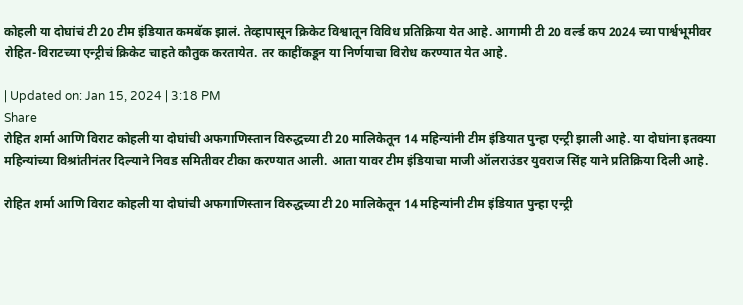कोहली या दोघांचं टी 20 टीम इंडियात कमबॅक झालं. तेव्हापासून क्रिकेट विश्वातून विविध प्रतिक्रिया येत आहे. आगामी टी 20 वर्ल्ड कप 2024 च्या पार्श्वभूमीवर रोहित-विराटच्या एन्ट्रीचं क्रिकेट चाहते कौतुक करतायेत. तर काहींकडून या निर्णयाचा विरोध करण्यात येत आहे.

| Updated on: Jan 15, 2024 | 3:18 PM
Share
रोहित शर्मा आणि विराट कोहली या दोघांची अफगाणिस्तान विरुद्धच्या टी 20 मालिकेतून 14 महिन्यांनी टीम इंडियात पुन्हा एन्ट्री झाली आहे. या दोघांना इतक्या महिन्यांच्या विश्रांतीनंतर दिल्याने निवड समितीवर टीका करण्यात आली. आता यावर टीम इंडियाचा माजी ऑलराउंडर युवराज सिंह याने प्रतिक्रिया दिली आहे.

रोहित शर्मा आणि विराट कोहली या दोघांची अफगाणिस्तान विरुद्धच्या टी 20 मालिकेतून 14 महिन्यांनी टीम इंडियात पुन्हा एन्ट्री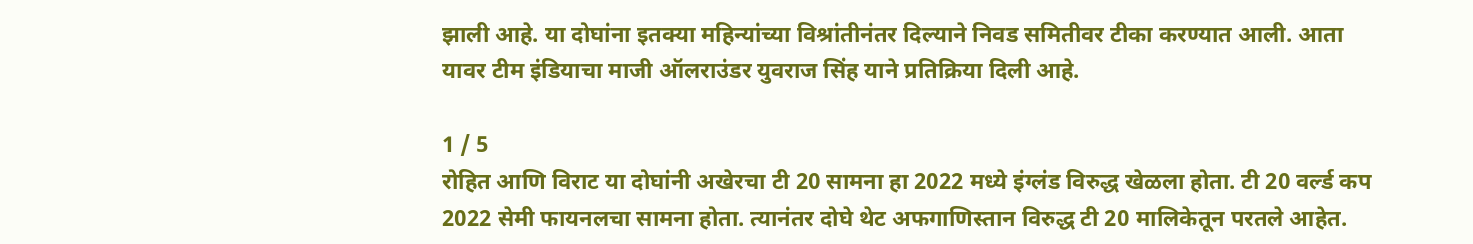झाली आहे. या दोघांना इतक्या महिन्यांच्या विश्रांतीनंतर दिल्याने निवड समितीवर टीका करण्यात आली. आता यावर टीम इंडियाचा माजी ऑलराउंडर युवराज सिंह याने प्रतिक्रिया दिली आहे.

1 / 5
रोहित आणि विराट या दोघांनी अखेरचा टी 20 सामना हा 2022 मध्ये इंग्लंड विरुद्ध खेळला होता. टी 20 वर्ल्ड कप 2022 सेमी फायनलचा सामना होता. त्यानंतर दोघे थेट अफगाणिस्तान विरुद्ध टी 20 मालिकेतून परतले आहेत.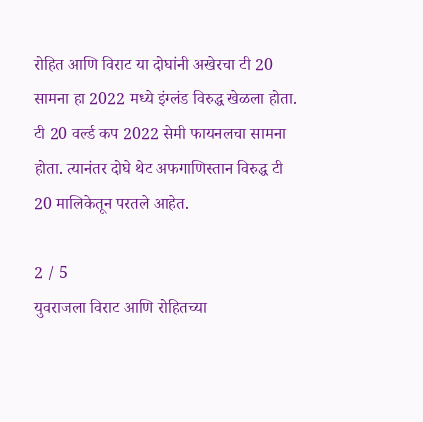रोहित आणि विराट या दोघांनी अखेरचा टी 20 सामना हा 2022 मध्ये इंग्लंड विरुद्ध खेळला होता. टी 20 वर्ल्ड कप 2022 सेमी फायनलचा सामना होता. त्यानंतर दोघे थेट अफगाणिस्तान विरुद्ध टी 20 मालिकेतून परतले आहेत.

2 / 5
युवराजला विराट आणि रोहितच्या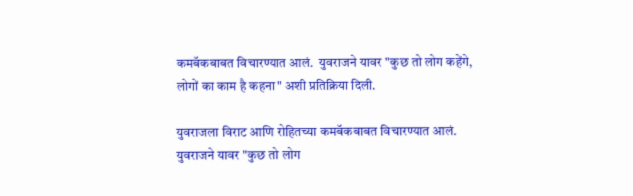कमबॅकबाबत विचारण्यात आलं.  युवराजने यावर "कुछ तो लोग कहेंगे, लोगों का काम है कहना" अशी प्रतिक्रिया दिली.

युवराजला विराट आणि रोहितच्या कमबॅकबाबत विचारण्यात आलं. युवराजने यावर "कुछ तो लोग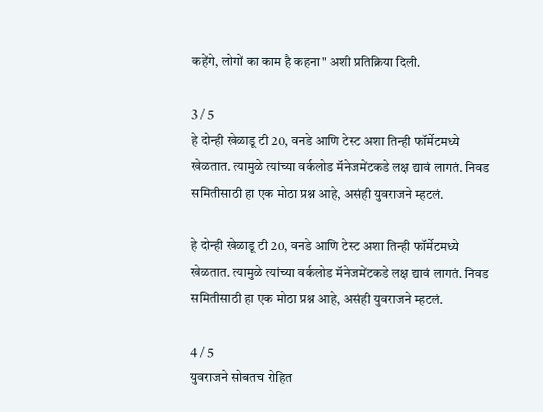कहेंगे, लोगों का काम है कहना" अशी प्रतिक्रिया दिली.

3 / 5
हे दोन्ही खेळाडू टी 20, वनडे आणि टेस्ट अशा तिन्ही फॉर्मेटमध्ये खेळतात. त्यामुळे त्यांच्या वर्कलोड मॅनेजमेंटकडे लक्ष द्यावं लागतं. निवड समितीसाठी हा एक मोठा प्रश्न आहे, असंही युवराजने म्हटलं.

हे दोन्ही खेळाडू टी 20, वनडे आणि टेस्ट अशा तिन्ही फॉर्मेटमध्ये खेळतात. त्यामुळे त्यांच्या वर्कलोड मॅनेजमेंटकडे लक्ष द्यावं लागतं. निवड समितीसाठी हा एक मोठा प्रश्न आहे, असंही युवराजने म्हटलं.

4 / 5
युवराजने सोबतच रोहित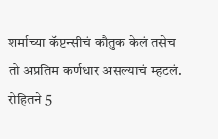शर्माच्या कॅप्टन्सीचं कौतुक केलं तसेच तो अप्रतिम कर्णधार असल्याचं म्हटलं.  रोहितने 5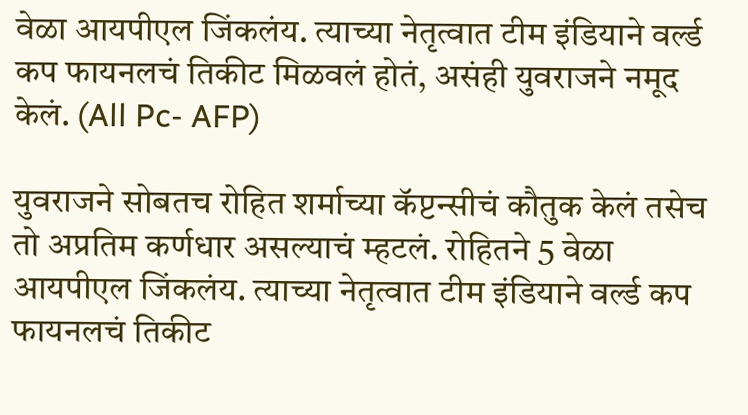वेळा आयपीएल जिंकलंय. त्याच्या नेतृत्वात टीम इंडियाने वर्ल्ड कप फायनलचं तिकीट मिळवलं होतं, असंही युवराजने नमूद केलं. (All Pc- AFP)

युवराजने सोबतच रोहित शर्माच्या कॅप्टन्सीचं कौतुक केलं तसेच तो अप्रतिम कर्णधार असल्याचं म्हटलं. रोहितने 5 वेळा आयपीएल जिंकलंय. त्याच्या नेतृत्वात टीम इंडियाने वर्ल्ड कप फायनलचं तिकीट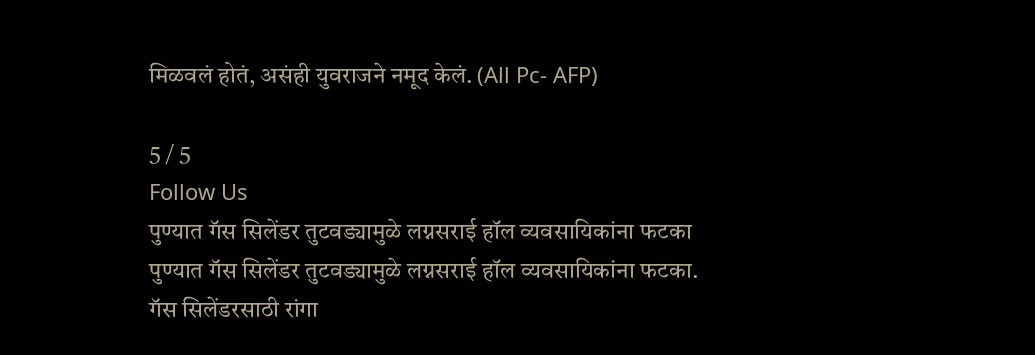मिळवलं होतं, असंही युवराजने नमूद केलं. (All Pc- AFP)

5 / 5
Follow Us
पुण्यात गॅस सिलेंडर तुटवड्यामुळे लग्नसराई हॉल व्यवसायिकांना फटका
पुण्यात गॅस सिलेंडर तुटवड्यामुळे लग्नसराई हॉल व्यवसायिकांना फटका.
गॅस सिलेंडरसाठी रांगा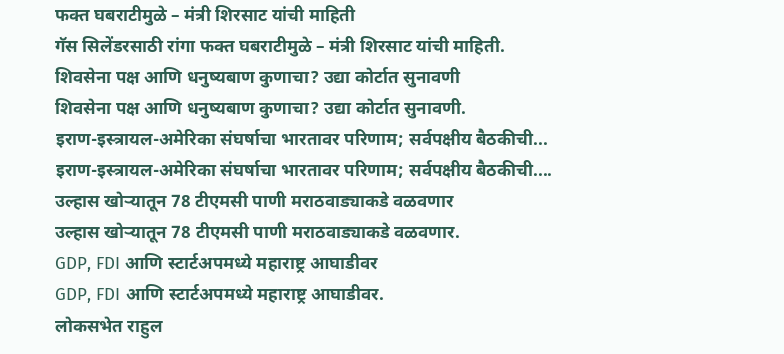फक्त घबराटीमुळे – मंत्री शिरसाट यांची माहिती
गॅस सिलेंडरसाठी रांगा फक्त घबराटीमुळे – मंत्री शिरसाट यांची माहिती.
शिवसेना पक्ष आणि धनुष्यबाण कुणाचा? उद्या कोर्टात सुनावणी
शिवसेना पक्ष आणि धनुष्यबाण कुणाचा? उद्या कोर्टात सुनावणी.
इराण-इस्त्रायल-अमेरिका संघर्षाचा भारतावर परिणाम; सर्वपक्षीय बैठकीची...
इराण-इस्त्रायल-अमेरिका संघर्षाचा भारतावर परिणाम; सर्वपक्षीय बैठकीची....
उल्हास खोऱ्यातून 78 टीएमसी पाणी मराठवाड्याकडे वळवणार
उल्हास खोऱ्यातून 78 टीएमसी पाणी मराठवाड्याकडे वळवणार.
GDP, FDI आणि स्टार्टअपमध्ये महाराष्ट्र आघाडीवर
GDP, FDI आणि स्टार्टअपमध्ये महाराष्ट्र आघाडीवर.
लोकसभेत राहुल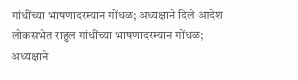गांधींच्या भाषणादरम्यान गोंधळ; अध्यक्षाने दिले आदेश
लोकसभेत राहुल गांधींच्या भाषणादरम्यान गोंधळ; अध्यक्षाने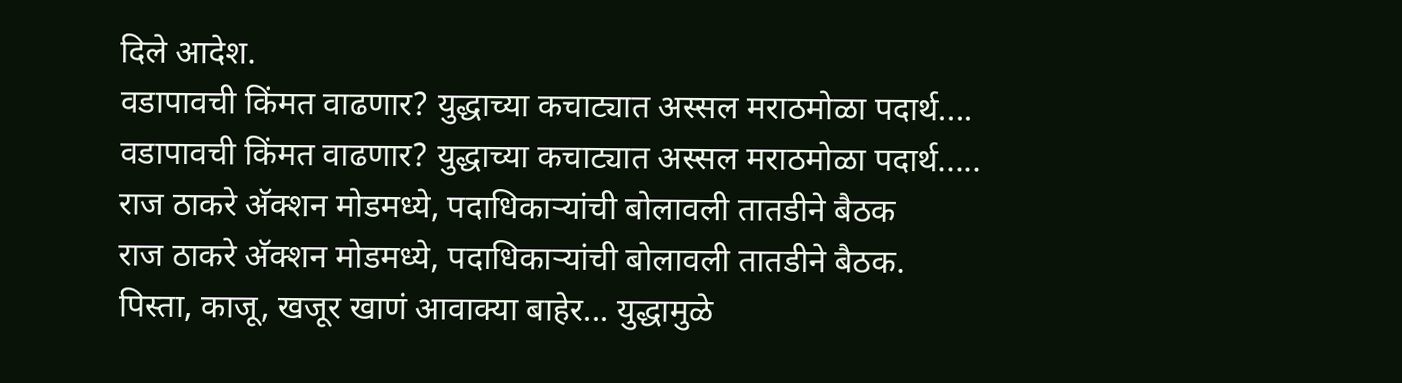दिले आदेश.
वडापावची किंमत वाढणार? युद्धाच्या कचाट्यात अस्सल मराठमोळा पदार्थ....
वडापावची किंमत वाढणार? युद्धाच्या कचाट्यात अस्सल मराठमोळा पदार्थ.....
राज ठाकरे अ‍ॅक्शन मोडमध्ये, पदाधिकाऱ्यांची बोलावली तातडीने बैठक
राज ठाकरे अ‍ॅक्शन मोडमध्ये, पदाधिकाऱ्यांची बोलावली तातडीने बैठक.
पिस्ता, काजू, खजूर खाणं आवाक्या बाहेर... युद्धामुळे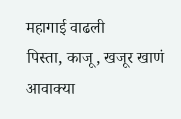महागाई वाढली
पिस्ता, काजू, खजूर खाणं आवाक्या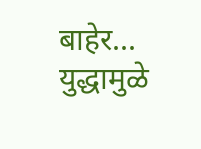बाहेर... युद्धामुळे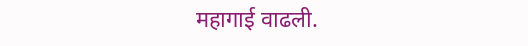महागाई वाढली.